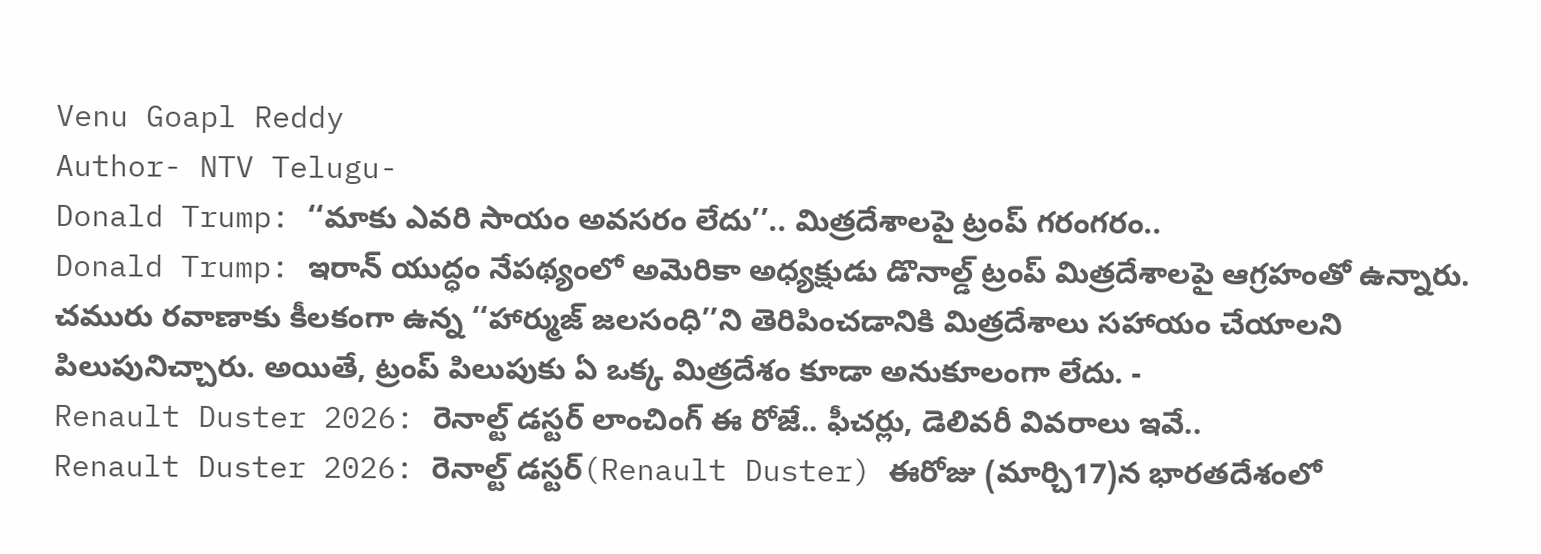Venu Goapl Reddy
Author- NTV Telugu-
Donald Trump: ‘‘మాకు ఎవరి సాయం అవసరం లేదు’’.. మిత్రదేశాలపై ట్రంప్ గరంగరం..
Donald Trump: ఇరాన్ యుద్ధం నేపథ్యంలో అమెరికా అధ్యక్షుడు డొనాల్డ్ ట్రంప్ మిత్రదేశాలపై ఆగ్రహంతో ఉన్నారు. చమురు రవాణాకు కీలకంగా ఉన్న ‘‘హార్ముజ్ జలసంధి’’ని తెరిపించడానికి మిత్రదేశాలు సహాయం చేయాలని పిలుపునిచ్చారు. అయితే, ట్రంప్ పిలుపుకు ఏ ఒక్క మిత్రదేశం కూడా అనుకూలంగా లేదు. -
Renault Duster 2026: రెనాల్ట్ డస్టర్ లాంచింగ్ ఈ రోజే.. ఫీచర్లు, డెలివరీ వివరాలు ఇవే..
Renault Duster 2026: రెనాల్ట్ డస్టర్(Renault Duster) ఈరోజు (మార్చి17)న భారతదేశంలో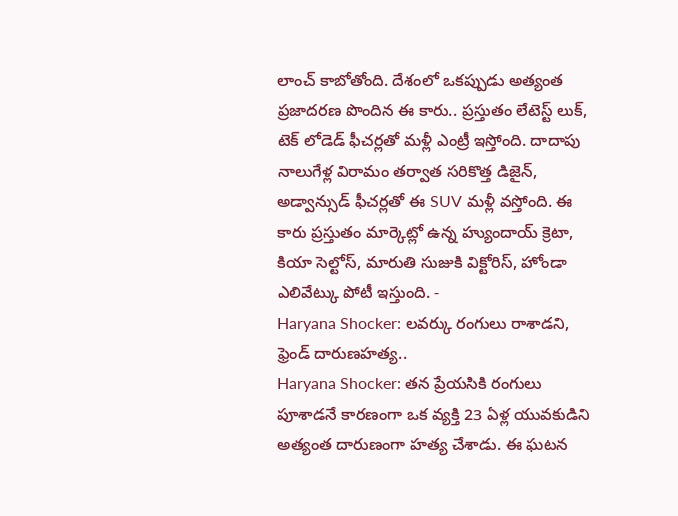లాంచ్ కాబోతోంది. దేశంలో ఒకప్పుడు అత్యంత ప్రజాదరణ పొందిన ఈ కారు.. ప్రస్తుతం లేటెస్ట్ లుక్, టెక్ లోడెడ్ ఫీచర్లతో మళ్లీ ఎంట్రీ ఇస్తోంది. దాదాపు నాలుగేళ్ల విరామం తర్వాత సరికొత్త డిజైన్, అడ్వాన్సుడ్ ఫీచర్లతో ఈ SUV మళ్లీ వస్తోంది. ఈ కారు ప్రస్తుతం మార్కెట్లో ఉన్న హ్యుందాయ్ క్రెటా, కియా సెల్టోస్, మారుతి సుజుకి విక్టోరిస్, హోండా ఎలివేట్కు పోటీ ఇస్తుంది. -
Haryana Shocker: లవర్కు రంగులు రాశాడని, ఫ్రెండ్ దారుణహత్య..
Haryana Shocker: తన ప్రేయసికి రంగులు పూశాడనే కారణంగా ఒక వ్యక్తి 23 ఏళ్ల యువకుడిని అత్యంత దారుణంగా హత్య చేశాడు. ఈ ఘటన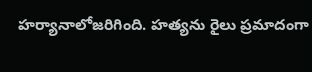హర్యానాలోజరిగింది. హత్యను రైలు ప్రమాదంగా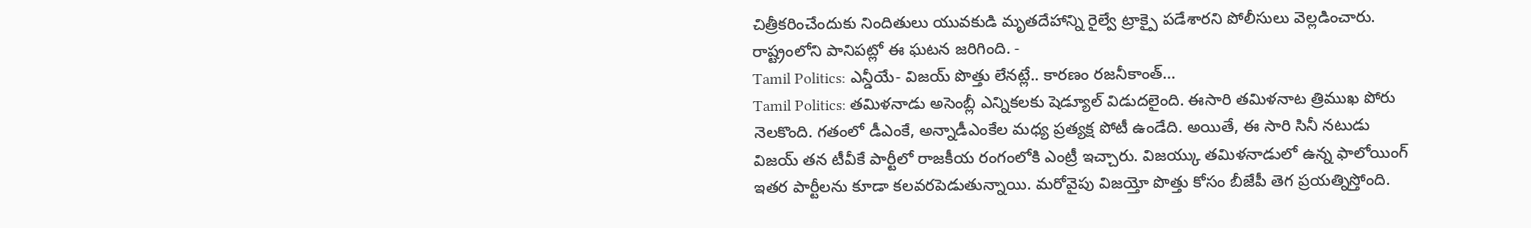చిత్రీకరించేందుకు నిందితులు యువకుడి మృతదేహాన్ని రైల్వే ట్రాక్పై పడేశారని పోలీసులు వెల్లడించారు. రాష్ట్రంలోని పానిపట్లో ఈ ఘటన జరిగింది. -
Tamil Politics: ఎన్డీయే- విజయ్ పొత్తు లేనట్లే.. కారణం రజనీకాంత్…
Tamil Politics: తమిళనాడు అసెంబ్లీ ఎన్నికలకు షెడ్యూల్ విడుదలైంది. ఈసారి తమిళనాట త్రిముఖ పోరు నెలకొంది. గతంలో డీఎంకే, అన్నాడీఎంకేల మధ్య ప్రత్యక్ష పోటీ ఉండేది. అయితే, ఈ సారి సినీ నటుడు విజయ్ తన టీవీకే పార్టీలో రాజకీయ రంగంలోకి ఎంట్రీ ఇచ్చారు. విజయ్కు తమిళనాడులో ఉన్న ఫాలోయింగ్ ఇతర పార్టీలను కూడా కలవరపెడుతున్నాయి. మరోవైపు విజయ్తో పొత్తు కోసం బీజేపీ తెగ ప్రయత్నిస్తోంది.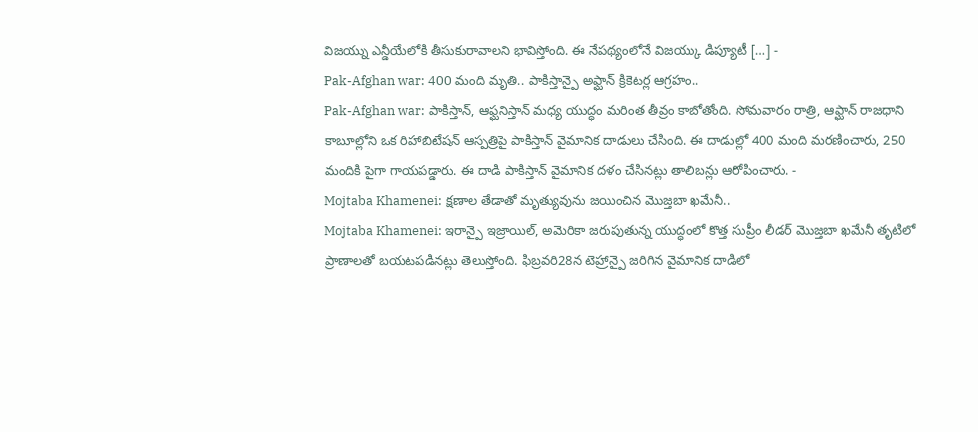విజయ్ను ఎన్డీయేలోకి తీసుకురావాలని భావిస్తోంది. ఈ నేపథ్యంలోనే విజయ్కు డిప్యూటీ […] -
Pak-Afghan war: 400 మంది మృతి.. పాకిస్తాన్పై అఫ్ఘాన్ క్రికెటర్ల ఆగ్రహం..
Pak-Afghan war: పాకిస్తాన్, ఆఫ్ఘనిస్తాన్ మధ్య యుద్ధం మరింత తీవ్రం కాబోతోంది. సోమవారం రాత్రి, ఆఫ్ఘాన్ రాజధాని కాబూల్లోని ఒక రిహాబిటేషన్ ఆస్పత్రిపై పాకిస్తాన్ వైమానిక దాడులు చేసింది. ఈ దాడుల్లో 400 మంది మరణించారు, 250 మందికి పైగా గాయపడ్డారు. ఈ దాడి పాకిస్తాన్ వైమానిక దళం చేసినట్లు తాలిబన్లు ఆరోపించారు. -
Mojtaba Khamenei: క్షణాల తేడాతో మృత్యువును జయించిన మొజ్తబా ఖమేనీ..
Mojtaba Khamenei: ఇరాన్పై ఇజ్రాయిల్, అమెరికా జరుపుతున్న యుద్ధంలో కొత్త సుప్రీం లీడర్ మొజ్తబా ఖమేనీ తృటిలో ప్రాణాలతో బయటపడినట్లు తెలుస్తోంది. ఫిబ్రవరి28న టెహ్రాన్పై జరిగిన వైమానిక దాడిలో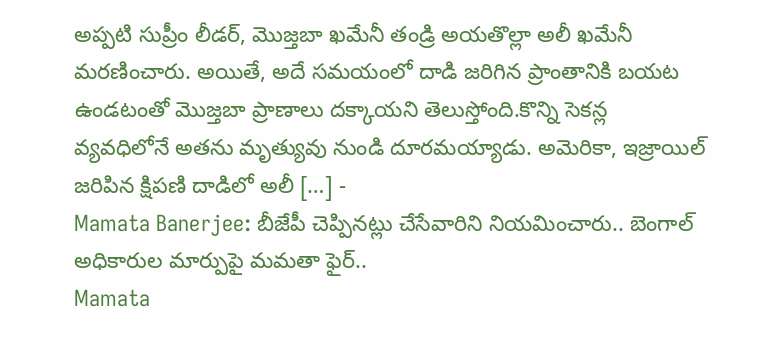అప్పటి సుప్రీం లీడర్, మొజ్తబా ఖమేనీ తండ్రి అయతొల్లా అలీ ఖమేనీ మరణించారు. అయితే, అదే సమయంలో దాడి జరిగిన ప్రాంతానికి బయట ఉండటంతో మొజ్తబా ప్రాణాలు దక్కాయని తెలుస్తోంది.కొన్ని సెకన్ల వ్యవధిలోనే అతను మృత్యువు నుండి దూరమయ్యాడు. అమెరికా, ఇజ్రాయిల్ జరిపిన క్షిపణి దాడిలో అలీ […] -
Mamata Banerjee: బీజేపీ చెప్పినట్లు చేసేవారిని నియమించారు.. బెంగాల్ అధికారుల మార్పుపై మమతా ఫైర్..
Mamata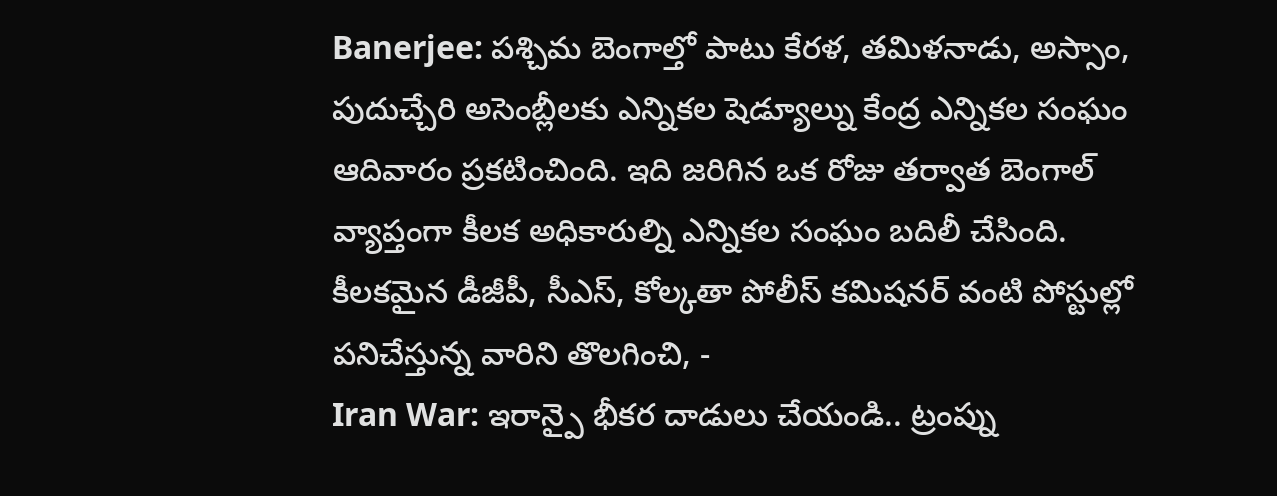Banerjee: పశ్చిమ బెంగాల్తో పాటు కేరళ, తమిళనాడు, అస్సాం, పుదుచ్చేరి అసెంబ్లీలకు ఎన్నికల షెడ్యూల్ను కేంద్ర ఎన్నికల సంఘం ఆదివారం ప్రకటించింది. ఇది జరిగిన ఒక రోజు తర్వాత బెంగాల్ వ్యాప్తంగా కీలక అధికారుల్ని ఎన్నికల సంఘం బదిలీ చేసింది. కీలకమైన డీజీపీ, సీఎస్, కోల్కతా పోలీస్ కమిషనర్ వంటి పోస్టుల్లో పనిచేస్తున్న వారిని తొలగించి, -
Iran War: ఇరాన్పై భీకర దాడులు చేయండి.. ట్రంప్ను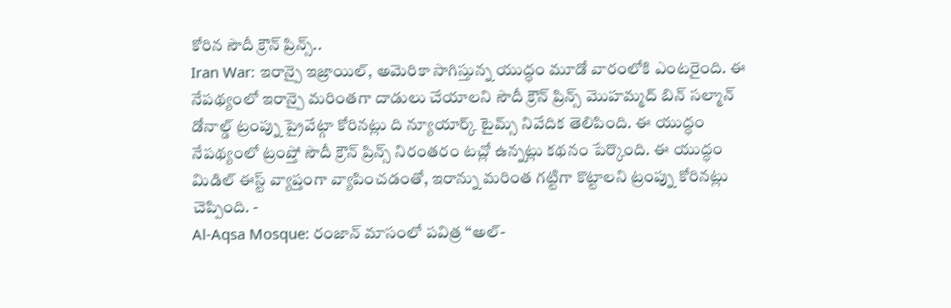కోరిన సౌదీ క్రౌన్ ప్రిన్స్..
Iran War: ఇరాన్పై ఇజ్రాయిల్, అమెరికా సాగిస్తున్న యుద్ధం మూడో వారంలోకి ఎంటరైంది. ఈ నేపథ్యంలో ఇరాన్పై మరింతగా దాడులు చేయాలని సౌదీ క్రౌన్ ప్రిన్స్ మొహమ్మద్ బిన్ సల్మాన్ డోనాల్డ్ ట్రంప్ను ప్రైవేట్గా కోరినట్లు ది న్యూయార్క్ టైమ్స్ నివేదిక తెలిపింది. ఈ యుద్ధం నేపథ్యంలో ట్రంప్తో సౌదీ క్రౌన్ ప్రిన్స్ నిరంతరం టచ్లో ఉన్నట్లు కథనం పేర్కొంది. ఈ యుద్ధం మిడిల్ ఈస్ట్ వ్యాప్తంగా వ్యాపించడంతో, ఇరాన్ను మరింత గట్టిగా కొట్టాలని ట్రంప్ను కోరినట్లు చెప్పింది. -
Al-Aqsa Mosque: రంజాన్ మాసంలో పవిత్ర ‘‘అల్-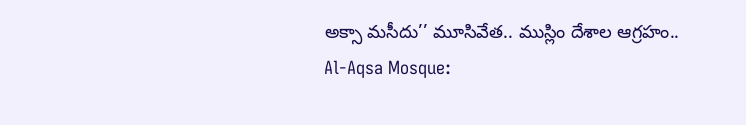అక్సా మసీదు’’ మూసివేత.. ముస్లిం దేశాల ఆగ్రహం..
Al-Aqsa Mosque: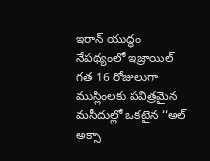ఇరాన్ యుద్ధం నేపథ్యంలో ఇజ్రాయిల్ గత 16 రోజులుగా ముస్లింలకు పవిత్రమైన మసీదుల్లో ఒకటైన ‘‘అల్ అక్సా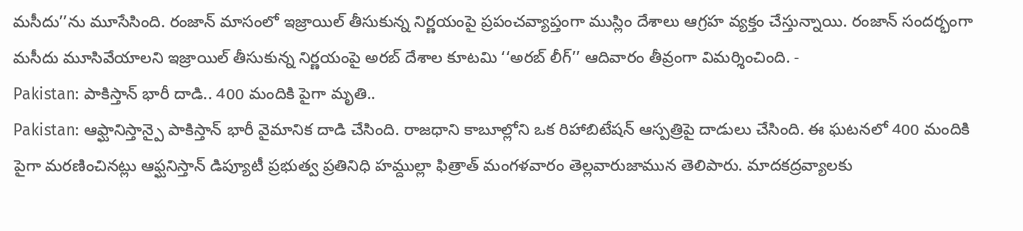మసీదు’’ను మూసేసింది. రంజాన్ మాసంలో ఇజ్రాయిల్ తీసుకున్న నిర్ణయంపై ప్రపంచవ్యాప్తంగా ముస్లిం దేశాలు ఆగ్రహ వ్యక్తం చేస్తున్నాయి. రంజాన్ సందర్భంగా మసీదు మూసివేయాలని ఇజ్రాయిల్ తీసుకున్న నిర్ణయంపై అరబ్ దేశాల కూటమి ‘‘అరబ్ లీగ్’’ ఆదివారం తీవ్రంగా విమర్శించింది. -
Pakistan: పాకిస్తాన్ భారీ దాడి.. 400 మందికి పైగా మృతి..
Pakistan: ఆఫ్ఘానిస్తాన్పై పాకిస్తాన్ భారీ వైమానిక దాడి చేసింది. రాజధాని కాబూల్లోని ఒక రిహాబిటేషన్ ఆస్పత్రిపై దాడులు చేసింది. ఈ ఘటనలో 400 మందికి పైగా మరణించినట్లు ఆఫ్ఘనిస్తాన్ డిప్యూటీ ప్రభుత్వ ప్రతినిధి హమ్దుల్లా ఫిత్రాత్ మంగళవారం తెల్లవారుజామున తెలిపారు. మాదకద్రవ్యాలకు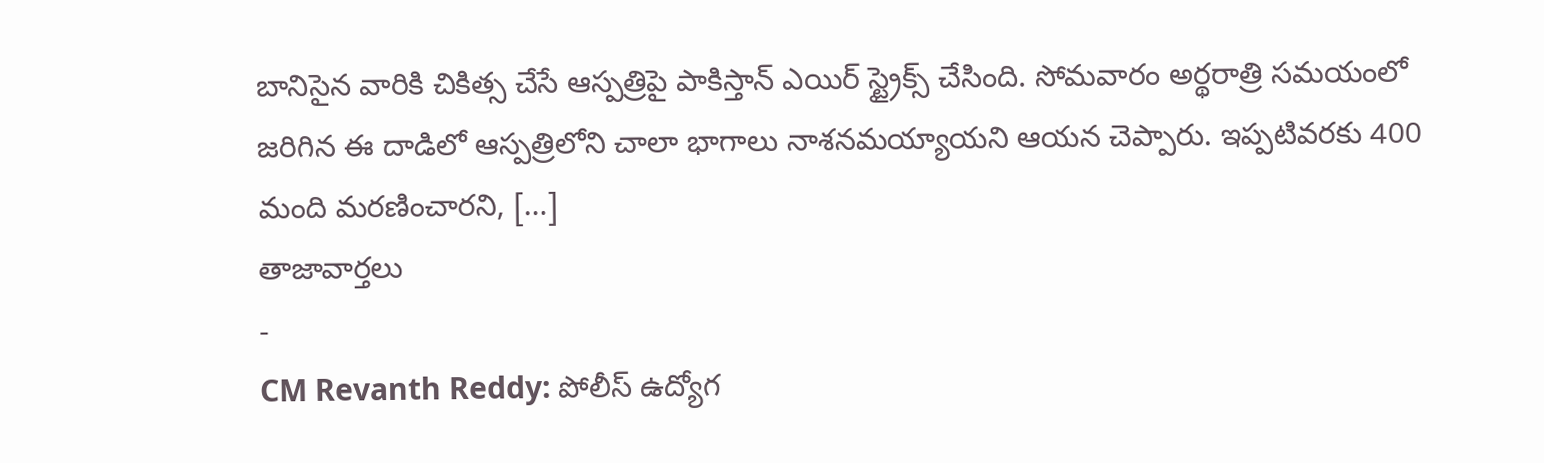బానిసైన వారికి చికిత్స చేసే ఆస్పత్రిపై పాకిస్తాన్ ఎయిర్ స్ట్రైక్స్ చేసింది. సోమవారం అర్థరాత్రి సమయంలో జరిగిన ఈ దాడిలో ఆస్పత్రిలోని చాలా భాగాలు నాశనమయ్యాయని ఆయన చెప్పారు. ఇప్పటివరకు 400 మంది మరణించారని, […]
తాజావార్తలు
-
CM Revanth Reddy: పోలీస్ ఉద్యోగ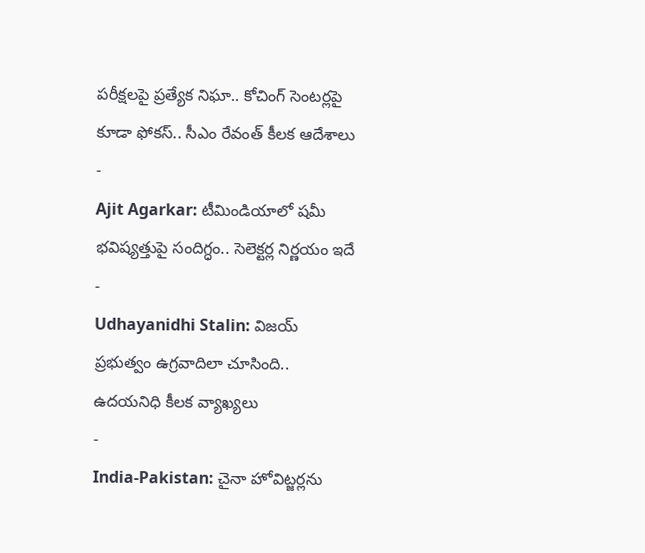పరీక్షలపై ప్రత్యేక నిఘా.. కోచింగ్ సెంటర్లపై కూడా ఫోకస్.. సీఎం రేవంత్ కీలక ఆదేశాలు
-
Ajit Agarkar: టీమిండియాలో షమీ భవిష్యత్తుపై సందిగ్ధం.. సెలెక్టర్ల నిర్ణయం ఇదే
-
Udhayanidhi Stalin: విజయ్ ప్రభుత్వం ఉగ్రవాదిలా చూసింది.. ఉదయనిధి కీలక వ్యాఖ్యలు
-
India-Pakistan: చైనా హోవిట్జర్లను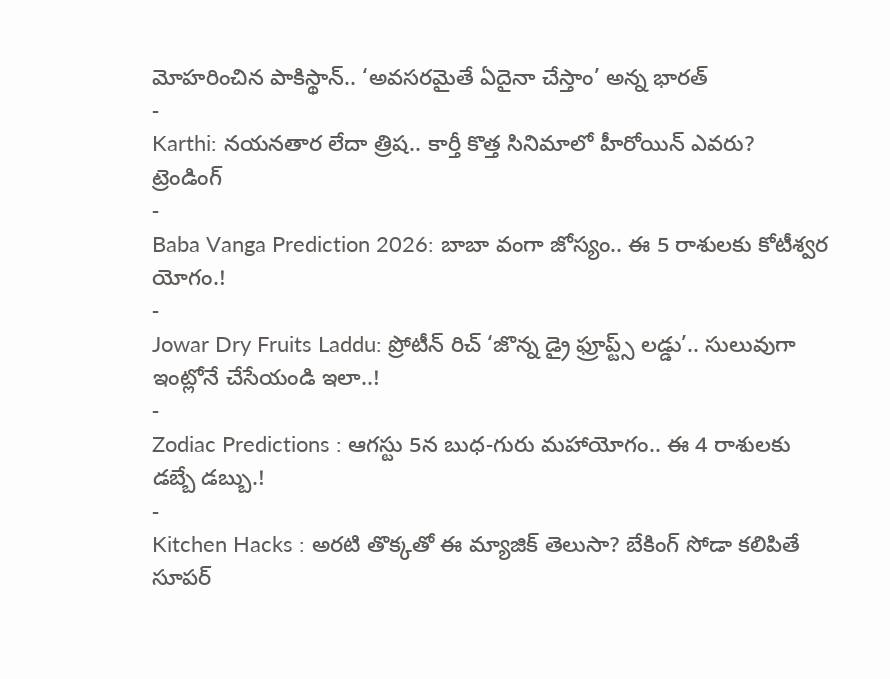మోహరించిన పాకిస్థాన్.. ‘అవసరమైతే ఏదైనా చేస్తాం’ అన్న భారత్
-
Karthi: నయనతార లేదా త్రిష.. కార్తీ కొత్త సినిమాలో హీరోయిన్ ఎవరు?
ట్రెండింగ్
-
Baba Vanga Prediction 2026: బాబా వంగా జోస్యం.. ఈ 5 రాశులకు కోటీశ్వర యోగం.!
-
Jowar Dry Fruits Laddu: ప్రోటీన్ రిచ్ ‘జొన్న డ్రై ఫ్రూప్ట్స్ లడ్డు’.. సులువుగా ఇంట్లోనే చేసేయండి ఇలా..!
-
Zodiac Predictions : ఆగస్టు 5న బుధ-గురు మహాయోగం.. ఈ 4 రాశులకు డబ్బే డబ్బు.!
-
Kitchen Hacks : అరటి తొక్కతో ఈ మ్యాజిక్ తెలుసా? బేకింగ్ సోడా కలిపితే సూపర్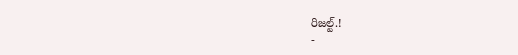రిజల్ట్.!
-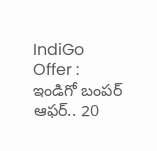IndiGo Offer : ఇండిగో బంపర్ ఆఫర్.. 20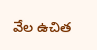వేల ఉచిత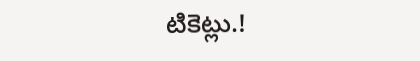టికెట్లు.!